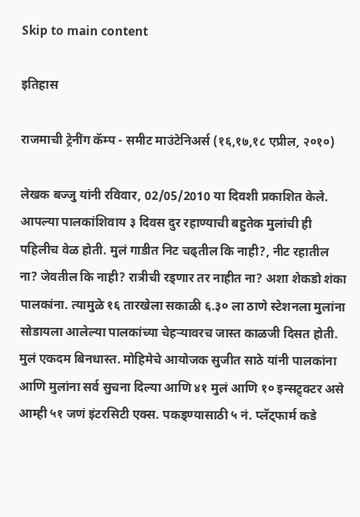Skip to main content

इतिहास

राजमाची ट्रेनींग कॅम्प - समीट माउंटेनिअर्स (१६,१७,१८ एप्रील, २०१०)

लेखक बज्जु यांनी रविवार, 02/05/2010 या दिवशी प्रकाशित केले.
आपल्या पालकांशिवाय ३ दिवस दुर रहाण्याची बहुतेक मुलांची ही पहिलीच वेळ होती. मुलं गाडीत निट चढ्तील कि नाही?, नीट रहातील ना? जेवतील कि नाही? रात्रीची रड्णार तर नाहीत ना? अशा शेकडो शंका पालकांना. त्यामुळे १६ तारखेला सकाळी ६.३० ला ठाणे स्टेशनला मुलांना सोडायला आलेल्या पालकांच्या चेहर्‍यावरच जास्त काळजी दिसत होती. मुलं एकदम बिनधास्त. मोहिमेचे आयोजक सुजीत साठे यांनी पालकांना आणि मुलांना सर्व सुचना दिल्या आणि ४१ मुलं आणि १० इन्सट्र्क्टर असे आम्ही ५१ जणं इंटरसिटी एक्स. पकड्ण्यासाठी ५ नं. प्लॅट्फार्म कडे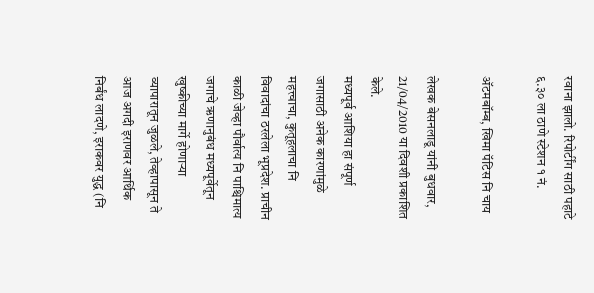रवाना झालो. रिपोर्टींग साठी पहाटे ६.३० ला ठाणे स्टेशन १ नं.

अ‍ॅटमबॉम्ब, खिमा पॅटिस नि चाय

लेखक बेसनलाडू यांनी बुधवार, 21/04/2010 या दिवशी प्रकाशित केले.
मध्यपूर्व आशिया हा संपूर्ण जगासाठी अनेक कारणांमुळे महत्त्वाचा, कुतूहलाचा नि विवादांचा ठरलेला भूप्रदेश. प्राचीन काळी जेव्हा पौर्वात्य नि पाश्चिमात्य जगाचे ऋणानुबंध मध्यपूर्वेतून खुष्कीच्या मार्गे होणार्‍या व्यापारातून जुळले, तेव्हापासून ते आज अगदी इराणवर आर्थिक निर्बंध लादणे, इराकवर युद्ध (नि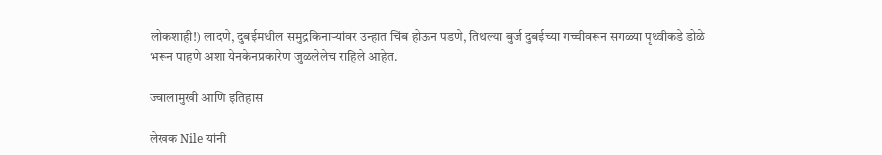लोकशाही!) लादणे, दुबईमधील समुद्रकिनार्‍यांवर उन्हात चिंब होऊन पडणे, तिथल्या बुर्ज दुबईच्या गच्चीवरून सगळ्या पृथ्वीकडे डोळे भरून पाहणे अशा येनकेनप्रकारेण जुळलेलेच राहिले आहेत.

ज्वालामुखी आणि इतिहास

लेखक Nile यांनी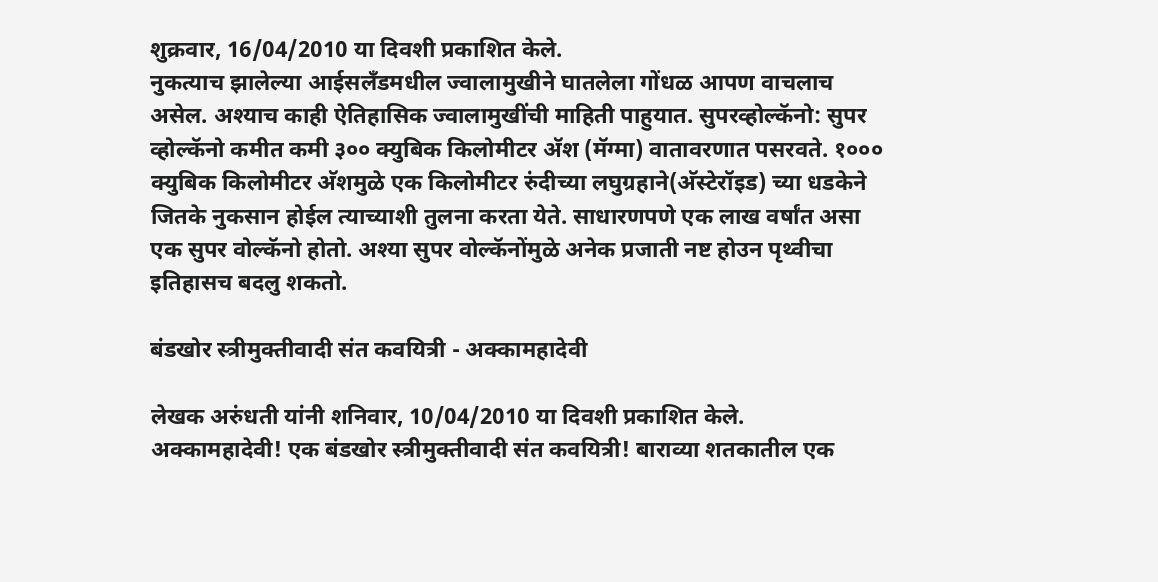शुक्रवार, 16/04/2010 या दिवशी प्रकाशित केले.
नुकत्याच झालेल्या आईसलँडमधील ज्वालामुखीने घातलेला गोंधळ आपण वाचलाच असेल. अश्याच काही ऐतिहासिक ज्वालामुखींची माहिती पाहुयात. सुपरव्होल्कॅनो: सुपर व्होल्कॅनो कमीत कमी ३०० क्युबिक किलोमीटर अ‍ॅश (मॅग्मा) वातावरणात पसरवते. १००० क्युबिक किलोमीटर अ‍ॅशमुळे एक किलोमीटर रुंदीच्या लघुग्रहाने(अ‍ॅस्टेरॉइड) च्या धडकेने जितके नुकसान होईल त्याच्याशी तुलना करता येते. साधारणपणे एक लाख वर्षांत असा एक सुपर वोल्कॅनो होतो. अश्या सुपर वोल्कॅनोंमुळे अनेक प्रजाती नष्ट होउन पृथ्वीचा इतिहासच बदलु शकतो.

बंडखोर स्त्रीमुक्तीवादी संत कवयित्री - अक्कामहादेवी

लेखक अरुंधती यांनी शनिवार, 10/04/2010 या दिवशी प्रकाशित केले.
अक्कामहादेवी! एक बंडखोर स्त्रीमुक्तीवादी संत कवयित्री! बाराव्या शतकातील एक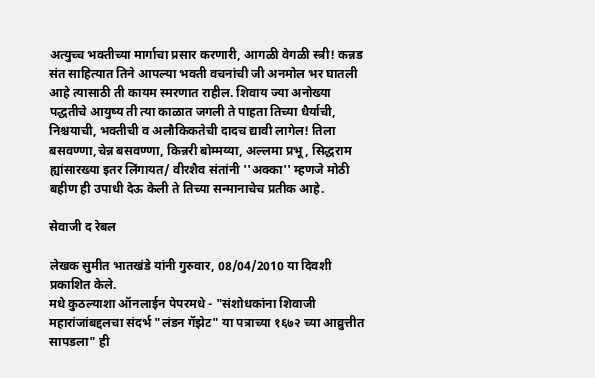अत्युच्च भक्तीच्या मार्गाचा प्रसार करणारी, आगळी वेगळी स्त्री! कन्नड संत साहित्यात तिने आपल्या भक्ती वचनांची जी अनमोल भर घातली आहे त्यासाठी ती कायम स्मरणात राहील. शिवाय ज्या अनोख्या पद्धतीचे आयुष्य ती त्या काळात जगली ते पाहता तिच्या धैर्याची, निश्चयाची, भक्तीची व अलौकिकतेची दादच द्यावी लागेल! तिला बसवण्णा,चेन्न बसवण्णा, किन्नरी बोम्मय्या, अल्लमा प्रभू, सिद्धराम ह्यांसारख्या इतर लिंगायत/ वीरशैव संतांनी ''अक्का'' म्हणजे मोठी बहीण ही उपाधी देऊ केली ते तिच्या सन्मानाचेच प्रतीक आहे.

सेवाजी द रेबल

लेखक सुमीत भातखंडे यांनी गुरुवार, 08/04/2010 या दिवशी प्रकाशित केले.
मधे कुठल्याशा ऑनलाईन पेपरमधे - "संशोधकांना शिवाजी महारांजांबद्दलचा संदर्भ "लंडन गॅझेट" या पत्राच्या १६७२ च्या आव्रुत्तीत सापडला" ही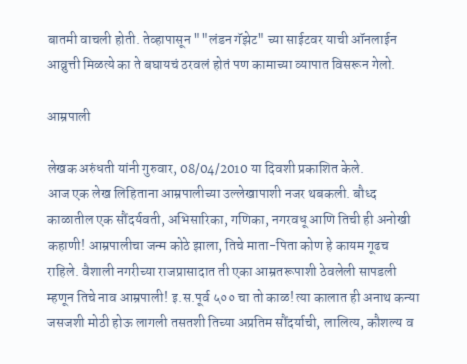बातमी वाचली होती. तेव्हापासून ""लंडन गॅझेट" च्या साईटवर याची ऑनलाईन आव्रुत्ती मिळत्ये का ते बघायचं ठरवलं होतं पण कामाच्या व्यापात विसरून गेलो.

आम्रपाली

लेखक अरुंधती यांनी गुरुवार, 08/04/2010 या दिवशी प्रकाशित केले.
आज एक लेख लिहिताना आम्रपालीच्या उल्लेखापाशी नजर थबकली. बौध्द काळातील एक सौंदर्यवती, अभिसारिका, गणिका, नगरवधू आणि तिची ही अनोखी कहाणी! आम्रपालीचा जन्म कोठे झाला, तिचे माता-पिता कोण हे कायम गूढच राहिले. वैशाली नगरीच्या राजप्रासादात ती एका आम्रतरूपाशी ठेवलेली सापडली म्हणून तिचे नाव आम्रपाली! इ.स.पूर्व ५०० चा तो काळ! त्या कालात ही अनाथ कन्या जसजशी मोठी होऊ लागली तसतशी तिच्या अप्रतिम सौंदर्याची, लालित्य, कौशल्य व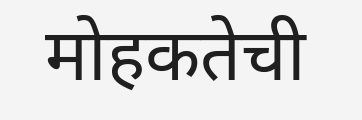मोहकतेची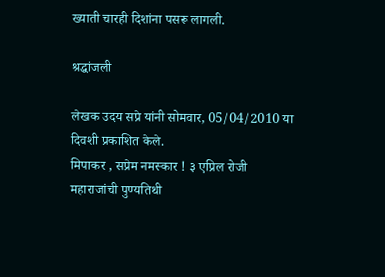ख्याती चारही दिशांना पसरू लागली.

श्रद्धांजली

लेखक उदय सप्रे यांनी सोमवार, 05/04/2010 या दिवशी प्रकाशित केले.
मिपाकर , सप्रेम नमस्कार ! ३ एप्रिल रोजी महाराजांची पुण्यतिथी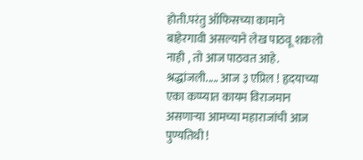होती.परंतु ऑफिसच्या कामाने बाहेरगावी असल्याने लेख पाठवू शकलो नाही , तो आज पाठवत आहे. श्रद्धांजली..... आज ३ एप्रिल ! हृदयाच्या एका कप्प्यात कायम विराजमान असणार्‍या आमच्या महाराजांची आज पुण्यतिथी !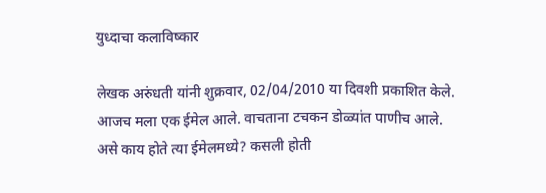युध्दाचा कलाविष्कार

लेखक अरुंधती यांनी शुक्रवार, 02/04/2010 या दिवशी प्रकाशित केले.
आजच मला एक ईमेल आले. वाचताना टचकन डोळ्यांत पाणीच आले. असे काय होते त्या ईमेलमध्ये? कसली होती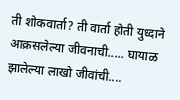ती शोकवार्ता? ती वार्ता होती युध्दाने आक्रसलेल्या जीवनाची..... घायाळ झालेल्या लाखो जीवांची....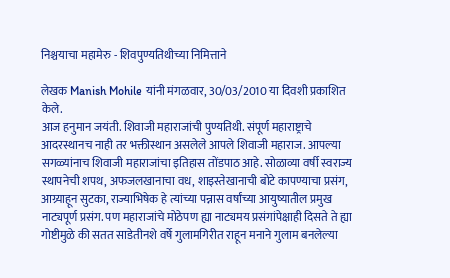निश्चयाचा महामेरु - शिवपुण्यतिथीच्या निमित्ताने

लेखक Manish Mohile यांनी मंगळवार, 30/03/2010 या दिवशी प्रकाशित केले.
आज हनुमान जयंती. शिवाजी महाराजांची पुण्यतिथी. संपूर्ण महाराष्ट्राचे आदरस्थानच नाही तर भक्तीस्थान असलेले आपले शिवाजी महाराज. आपल्या सगळ्यांनाच शिवाजी महाराजांचा इतिहास तोंडपाठ आहे. सोळाव्या वर्षी स्वराज्य स्थापनेची शपथ, अफजलखानाचा वध, शाइस्तेखानाची बोटे कापण्याचा प्रसंग, आग्र्याहून सुटका, राज्याभिषेक हे त्यांच्या पन्नास वर्षांच्या आयुष्यातील प्रमुख नाट्यपूर्ण प्रसंग. पण महाराजांचे मोठेपण ह्या नाट्यमय प्रसंगांपेक्षाही दिसते ते ह्या गोष्टीमुळे की सतत साडेतीनशे वर्षे गुलामगिरीत राहून मनाने गुलाम बनलेल्या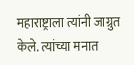महाराष्ट्राला त्यांनी जाग्रुत केले. त्यांच्या मनात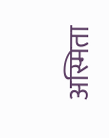अस्मिता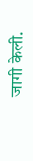जागी केली.